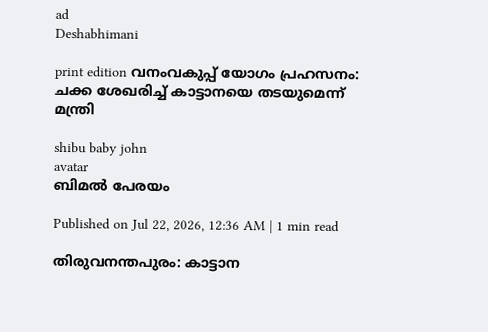ad
Deshabhimani

print edition വനംവകുപ്പ്‌ യോഗം പ്രഹസനം: ചക്ക ശേഖരിച്ച്‌ കാട്ടാനയെ തടയുമെന്ന്‌ മന്ത്രി

shibu baby john
avatar
ബിമൽ പേരയം

Published on Jul 22, 2026, 12:36 AM | 1 min read

തിരുവനന്തപുരം: കാട്ടാന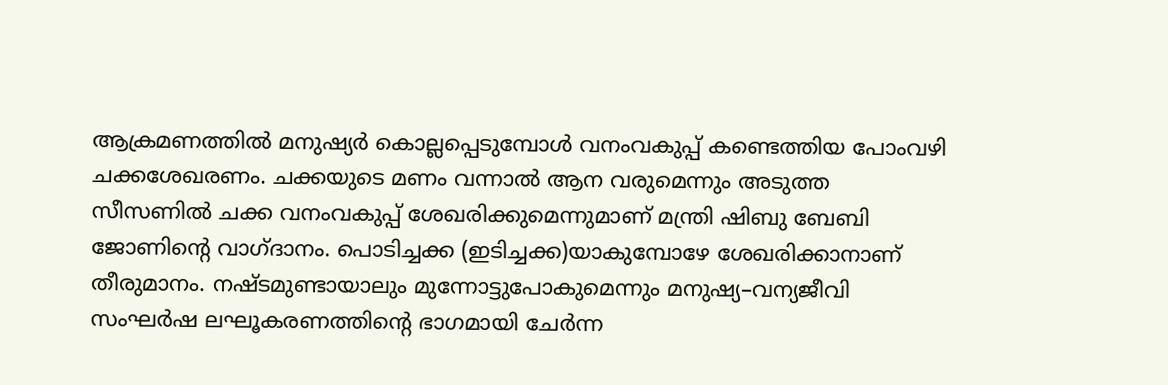ആക്രമണത്തിൽ മനുഷ്യർ കൊല്ലപ്പെടുമ്പോൾ വനംവകുപ്പ്‌ കണ്ടെത്തിയ പോംവഴി ചക്കശേഖരണം. ചക്കയുടെ മണം വന്നാൽ ആന വരുമെന്നും അടുത്ത സീസണിൽ ചക്ക വനംവകുപ്പ്‌ ശേഖരിക്കുമെന്നുമാണ് മന്ത്രി ഷിബു ബേബി ജോണിന്റെ വാഗ്ദാനം. പൊടിച്ചക്ക (ഇടിച്ചക്ക)യാകുമ്പോഴേ ശേഖരിക്കാനാണ് തീരുമാനം. നഷ്‌ടമുണ്ടായാലും മുന്നോട്ടുപോകുമെന്നും മനുഷ്യ–വന്യജീവി സംഘർഷ ലഘൂകരണത്തിന്റെ ഭാഗമായി ചേർന്ന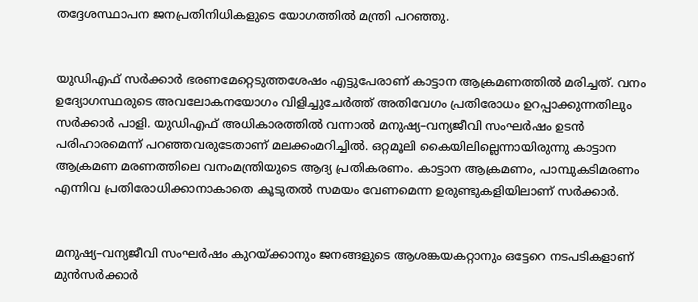തദ്ദേശസ്ഥാപന ജനപ്രതിനിധികളുടെ യോഗത്തിൽ മന്ത്രി പറഞ്ഞു.


യുഡിഎഫ്‌ സർക്കാർ ഭരണമേറ്റെടുത്തശേഷം എട്ടുപേരാണ്‌ കാട്ടാന ആക്രമണത്തിൽ മരിച്ചത്‌. വനം ഉദ്യോഗസ്ഥരുടെ അവലോകനയോഗം വിളിച്ചുചേർത്ത്‌ അതിവേഗം പ്രതിരോധം ഉറപ്പാക്കുന്നതിലും സർക്കാർ പാളി. യുഡിഎഫ്‌ അധികാരത്തിൽ വന്നാൽ മനുഷ്യ–വന്യജീവി സംഘർഷം ഉടൻ പരിഹാരമെന്ന് പറഞ്ഞവരുടേതാണ് മലക്കംമറിച്ചിൽ. ഒറ്റമൂലി കൈയിലില്ലെന്നായിരുന്നു കാട്ടാന ആക്രമണ മരണത്തിലെ വനംമന്ത്രിയുടെ ആദ്യ പ്രതികരണം. കാട്ടാന ആക്രമണം, പാമ്പുകടിമരണം എന്നിവ പ്രതിരോധിക്കാനാകാതെ കൂടുതൽ സമയം വേണമെന്ന ഉരുണ്ടുകളിയിലാണ്‌ സർക്കാർ.


മനുഷ്യ–വന്യജീവി സംഘർഷം കുറയ്‌ക്കാനും ജനങ്ങളുടെ ആശങ്കയകറ്റാനും ഒട്ടേറെ നടപടികളാണ്‌ മുൻസർക്കാർ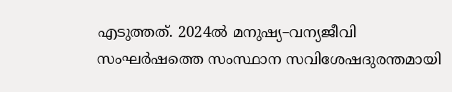എടുത്തത്‌. 2024ൽ മനുഷ്യ–വന്യജീവി സംഘർഷത്തെ സംസ്ഥാന സവിശേഷദുരന്തമായി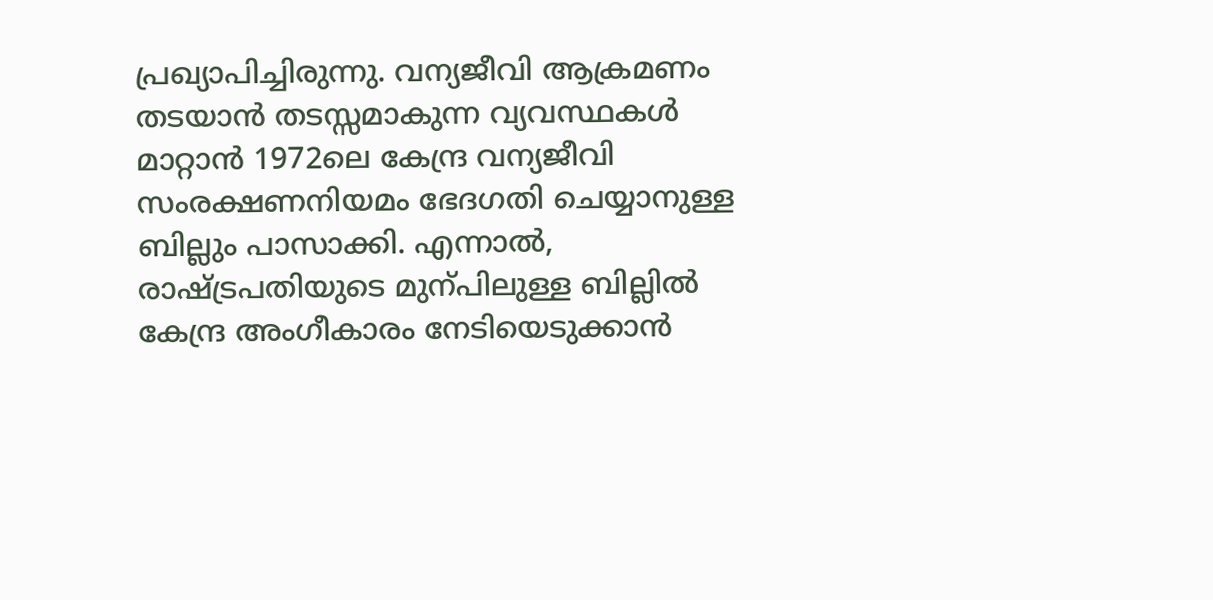പ്രഖ്യാപിച്ചിരുന്നു. വന്യജീവി ആക്രമണം തടയാൻ തടസ്സമാകുന്ന വ്യവസ്ഥകൾ മാറ്റാൻ 1972ലെ കേന്ദ്ര വന്യജീവി സംരക്ഷണനിയമം ഭേദഗതി ചെയ്യാനുള്ള ബില്ലും പാസാക്കി. എന്നാൽ, രാഷ്‌ട്രപതിയുടെ മുന്പിലുള്ള ബില്ലിൽ കേന്ദ്ര അംഗീകാരം നേടിയെടുക്കാൻ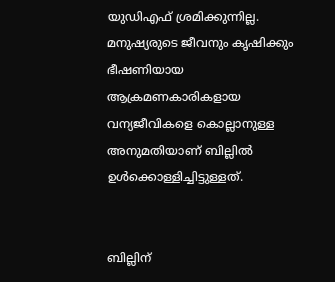യുഡിഎഫ് ശ്രമിക്കുന്നില്ല. മനുഷ്യരുടെ ജീവനും കൃഷിക്കും ഭീഷണിയായ ആക്രമണകാരികളായ വന്യജീവികളെ കൊല്ലാനുള്ള അനുമതിയാണ്‌ ബില്ലിൽ ഉൾക്കൊള്ളിച്ചിട്ടുള്ളത്‌.


ബില്ലിന്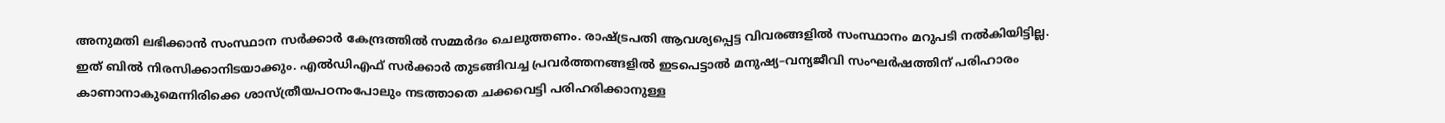അനുമതി ലഭിക്കാൻ സംസ്ഥാന സർക്കാർ കേന്ദ്രത്തിൽ സമ്മർദം ചെലുത്തണം. രാഷ്ട്രപതി ആവശ്യപ്പെട്ട വിവരങ്ങളിൽ സംസ്ഥാനം മറുപടി നൽകിയിട്ടില്ല. ഇത്‌ ബിൽ നിരസിക്കാനിടയാക്കും. എൽഡിഎഫ് സർക്കാർ തുടങ്ങിവച്ച പ്രവർത്തനങ്ങളിൽ ഇടപെട്ടാൽ മനുഷ്യ–വന്യജീവി സംഘർഷത്തിന്‌ പരിഹാരം കാണാനാകുമെന്നിരിക്കെ ശാസ്‌ത്രീയപഠനംപോലും നടത്താതെ ചക്കവെട്ടി പരിഹരിക്കാനുള്ള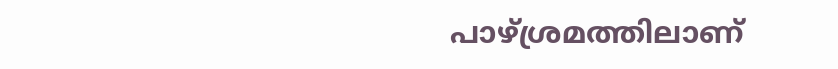പാഴ്ശ്രമത്തിലാണ്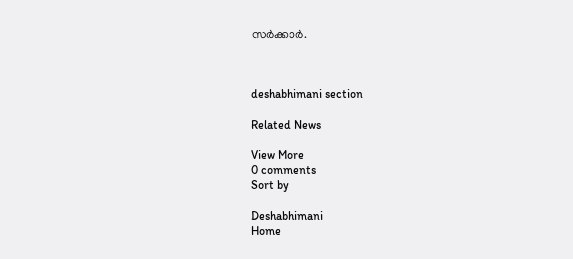സർക്കാർ.



deshabhimani section

Related News

View More
0 comments
Sort by

Deshabhimani
Home